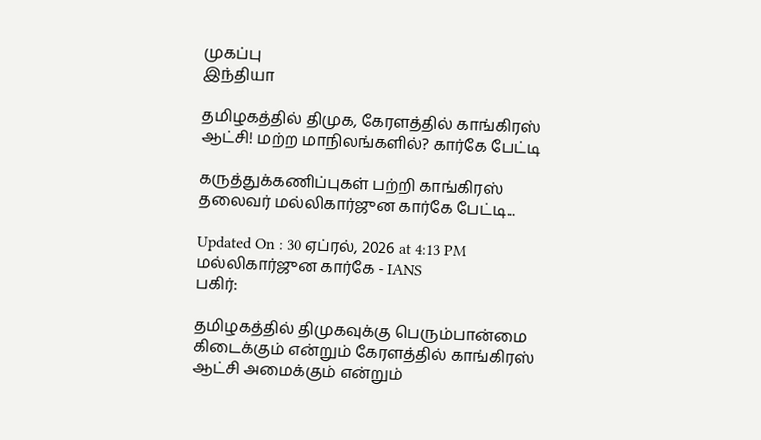முகப்பு
இந்தியா

தமிழகத்தில் திமுக, கேரளத்தில் காங்கிரஸ் ஆட்சி! மற்ற மாநிலங்களில்? கார்கே பேட்டி

கருத்துக்கணிப்புகள் பற்றி காங்கிரஸ் தலைவர் மல்லிகார்ஜுன கார்கே பேட்டி...

Updated On : 30 ஏப்ரல், 2026 at 4:13 PM
மல்லிகார்ஜுன கார்கே - IANS
பகிர்:

தமிழகத்தில் திமுகவுக்கு பெரும்பான்மை கிடைக்கும் என்றும் கேரளத்தில் காங்கிரஸ் ஆட்சி அமைக்கும் என்றும்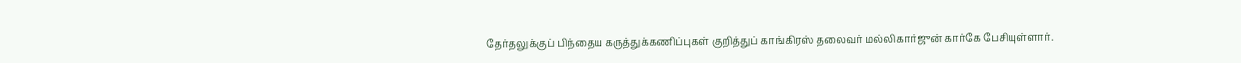தேர்தலுக்குப் பிந்தைய கருத்துக்கணிப்புகள் குறித்துப் காங்கிரஸ் தலைவர் மல்லிகார்ஜுன் கார்கே பேசியுள்ளார்.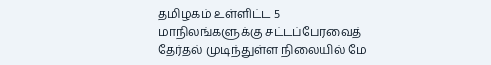தமிழகம் உள்ளிட்ட 5 மாநிலங்களுக்கு சட்டப்பேரவைத் தேர்தல் முடிந்துள்ள நிலையில் மே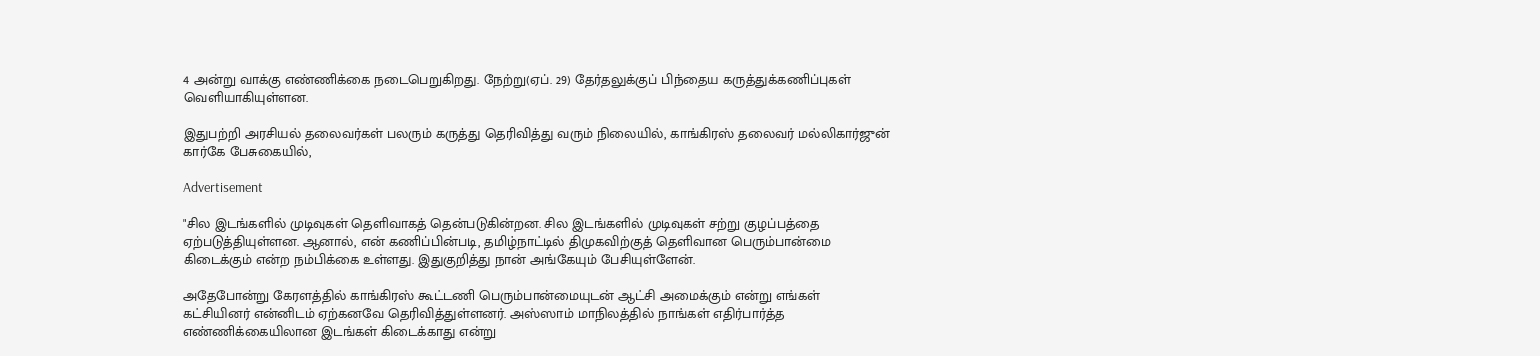4 அன்று வாக்கு எண்ணிக்கை நடைபெறுகிறது. நேற்று(ஏப். 29) தேர்தலுக்குப் பிந்தைய கருத்துக்கணிப்புகள் வெளியாகியுள்ளன.

இதுபற்றி அரசியல் தலைவர்கள் பலரும் கருத்து தெரிவித்து வரும் நிலையில், காங்கிரஸ் தலைவர் மல்லிகார்ஜுன் கார்கே பேசுகையில்,

Advertisement

"சில இடங்களில் முடிவுகள் தெளிவாகத் தென்படுகின்றன. சில இடங்களில் முடிவுகள் சற்று குழப்பத்தை ஏற்படுத்தியுள்ளன. ஆனால், என் கணிப்பின்படி, தமிழ்நாட்டில் திமுகவிற்குத் தெளிவான பெரும்பான்மை கிடைக்கும் என்ற நம்பிக்கை உள்ளது. இதுகுறித்து நான் அங்கேயும் பேசியுள்ளேன்.

அதேபோன்று கேரளத்தில் காங்கிரஸ் கூட்டணி பெரும்பான்மையுடன் ஆட்சி அமைக்கும் என்று எங்கள் கட்சியினர் என்னிடம் ஏற்கனவே தெரிவித்துள்ளனர். அஸ்ஸாம் மாநிலத்தில் நாங்கள் எதிர்பார்த்த எண்ணிக்கையிலான இடங்கள் கிடைக்காது என்று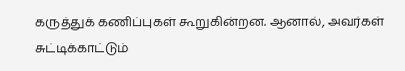கருத்துக் கணிப்புகள் கூறுகின்றன. ஆனால், அவர்கள் சுட்டிக்காட்டும்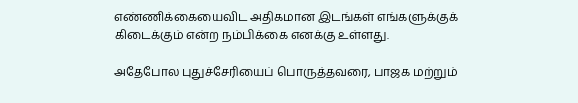எண்ணிக்கையைவிட அதிகமான இடங்கள் எங்களுக்குக் கிடைக்கும் என்ற நம்பிக்கை எனக்கு உள்ளது.

அதேபோல புதுச்சேரியைப் பொருத்தவரை, பாஜக மற்றும்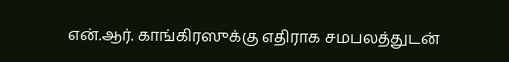என்.ஆர். காங்கிரஸுக்கு எதிராக சமபலத்துடன்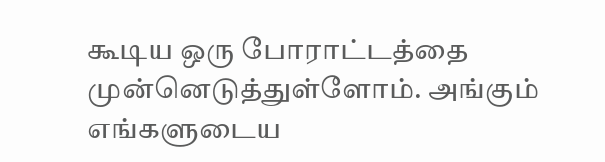கூடிய ஒரு போராட்டத்தை முன்னெடுத்துள்ளோம். அங்கும் எங்களுடைய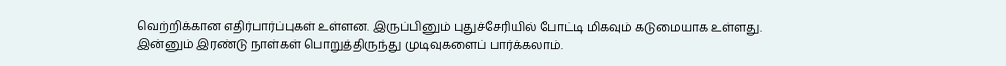வெற்றிக்கான எதிர்பார்ப்புகள் உள்ளன. இருப்பினும் புதுச்சேரியில் போட்டி மிகவும் கடுமையாக உள்ளது. இன்னும் இரண்டு நாள்கள் பொறுத்திருந்து முடிவுகளைப் பார்க்கலாம்.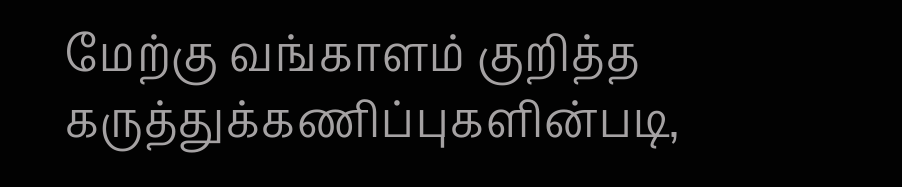மேற்கு வங்காளம் குறித்த கருத்துக்கணிப்புகளின்படி,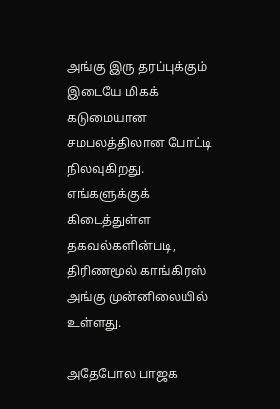அங்கு இரு தரப்புக்கும் இடையே மிகக் கடுமையான சமபலத்திலான போட்டி நிலவுகிறது. எங்களுக்குக் கிடைத்துள்ள தகவல்களின்படி, திரிணமூல் காங்கிரஸ் அங்கு முன்னிலையில் உள்ளது.

அதேபோல பாஜக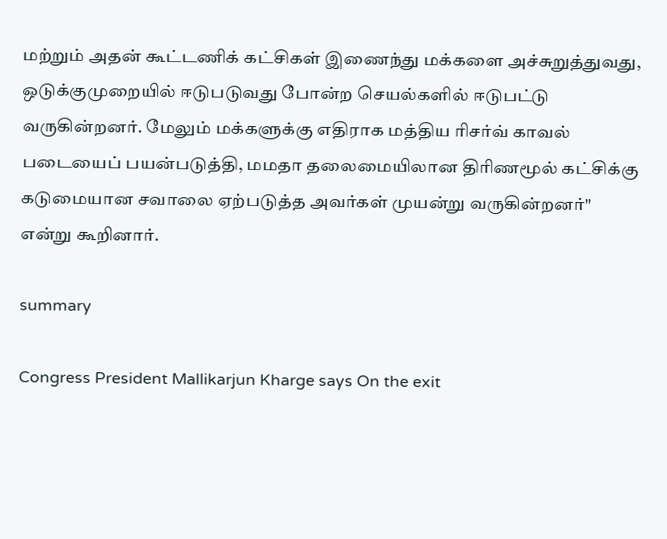மற்றும் அதன் கூட்டணிக் கட்சிகள் இணைந்து மக்களை அச்சுறுத்துவது, ஒடுக்குமுறையில் ஈடுபடுவது போன்ற செயல்களில் ஈடுபட்டு வருகின்றனர். மேலும் மக்களுக்கு எதிராக மத்திய ரிசர்வ் காவல் படையைப் பயன்படுத்தி, மமதா தலைமையிலான திரிணமூல் கட்சிக்கு கடுமையான சவாலை ஏற்படுத்த அவர்கள் முயன்று வருகின்றனர்" என்று கூறினார்.

summary

Congress President Mallikarjun Kharge says On the exit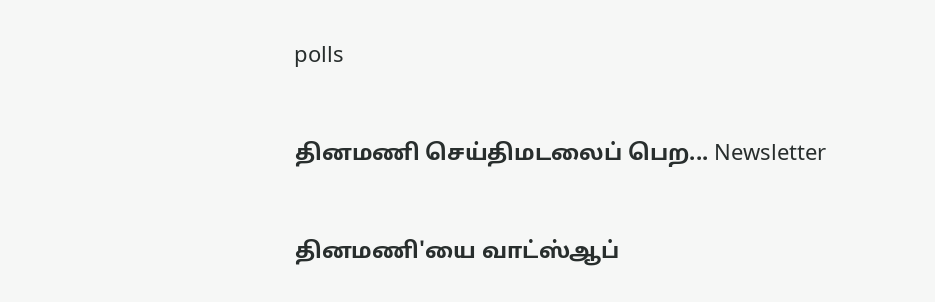polls

தினமணி செய்திமடலைப் பெற... Newsletter

தினமணி'யை வாட்ஸ்ஆப்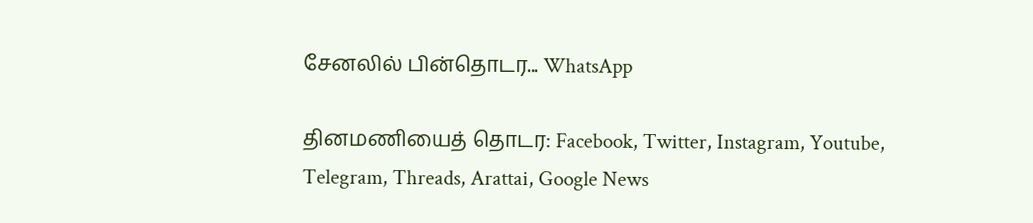சேனலில் பின்தொடர... WhatsApp

தினமணியைத் தொடர: Facebook, Twitter, Instagram, Youtube, Telegram, Threads, Arattai, Google News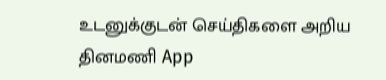உடனுக்குடன் செய்திகளை அறிய தினமணி App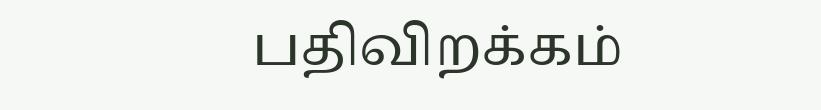பதிவிறக்கம்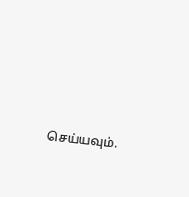செய்யவும்.